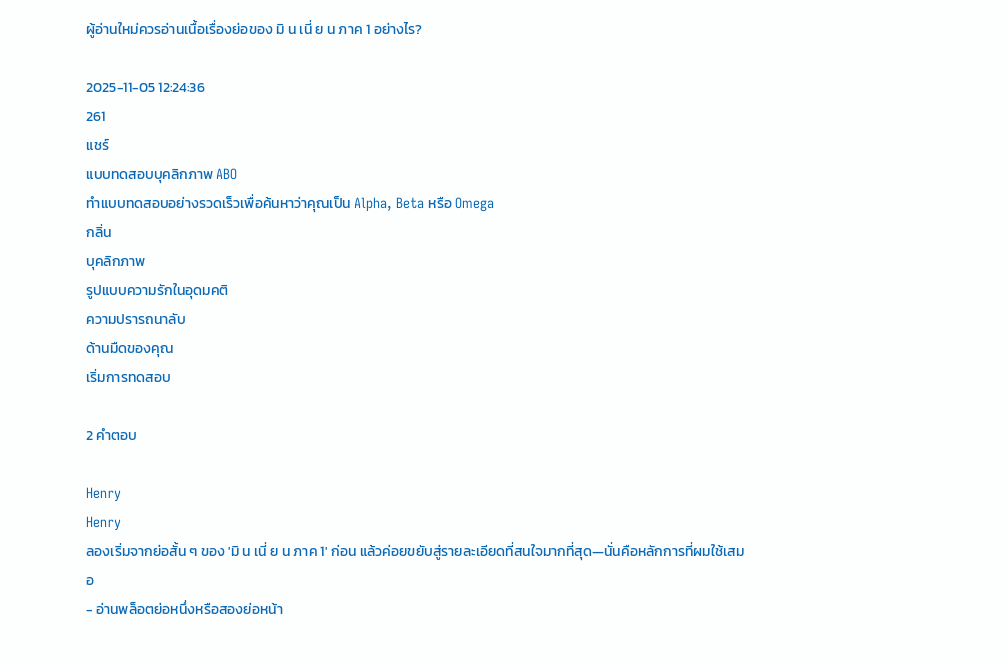ผู้อ่านใหม่ควรอ่านเนื้อเรื่องย่อของ มิ น เนี่ ย น ภาค 1 อย่างไร?

2025-11-05 12:24:36
261
แชร์
แบบทดสอบบุคลิกภาพ ABO
ทำแบบทดสอบอย่างรวดเร็วเพื่อค้นหาว่าคุณเป็น Alpha, Beta หรือ Omega
กลิ่น
บุคลิกภาพ
รูปแบบความรักในอุดมคติ
ความปรารถนาลับ
ด้านมืดของคุณ
เริ่มการทดสอบ

2 คำตอบ

Henry
Henry
ลองเริ่มจากย่อสั้น ๆ ของ 'มิ น เนี่ ย น ภาค 1' ก่อน แล้วค่อยขยับสู่รายละเอียดที่สนใจมากที่สุด—นั่นคือหลักการที่ผมใช้เสมอ
- อ่านพล็อตย่อหนึ่งหรือสองย่อหน้า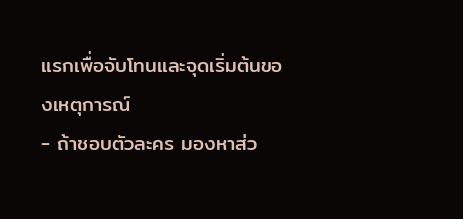แรกเพื่อจับโทนและจุดเริ่มต้นของเหตุการณ์
- ถ้าชอบตัวละคร มองหาส่ว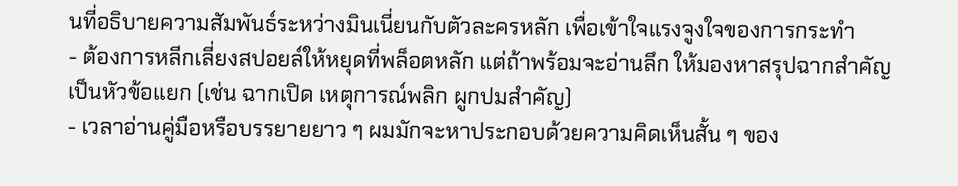นที่อธิบายความสัมพันธ์ระหว่างมินเนี่ยนกับตัวละครหลัก เพื่อเข้าใจแรงจูงใจของการกระทำ
- ต้องการหลีกเลี่ยงสปอยล์ให้หยุดที่พล็อตหลัก แต่ถ้าพร้อมจะอ่านลึก ให้มองหาสรุปฉากสำคัญเป็นหัวข้อแยก (เช่น ฉากเปิด เหตุการณ์พลิก ผูกปมสำคัญ)
- เวลาอ่านคู่มือหรือบรรยายยาว ๆ ผมมักจะหาประกอบด้วยความคิดเห็นสั้น ๆ ของ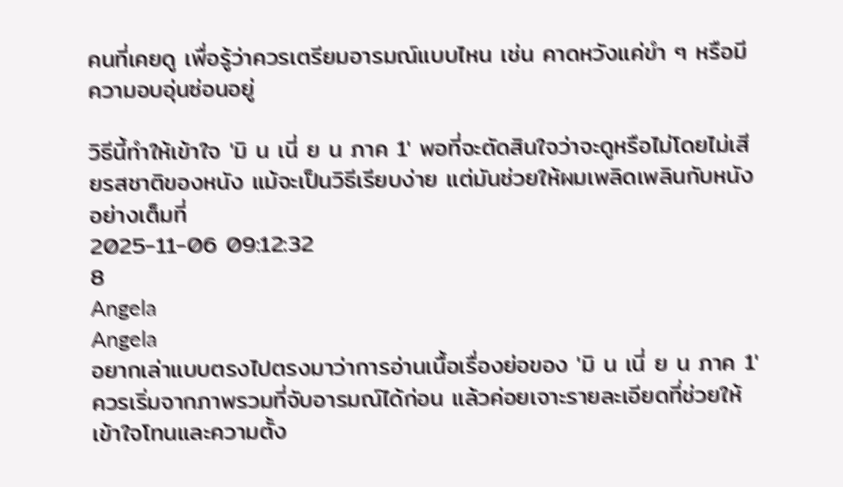คนที่เคยดู เพื่อรู้ว่าควรเตรียมอารมณ์แบบไหน เช่น คาดหวังแค่ขำ ๆ หรือมีความอบอุ่นซ่อนอยู่

วิธีนี้ทำให้เข้าใจ 'มิ น เนี่ ย น ภาค 1' พอที่จะตัดสินใจว่าจะดูหรือไม่โดยไม่เสียรสชาติของหนัง แม้จะเป็นวิธีเรียบง่าย แต่มันช่วยให้ผมเพลิดเพลินกับหนังอย่างเต็มที่
2025-11-06 09:12:32
8
Angela
Angela
อยากเล่าแบบตรงไปตรงมาว่าการอ่านเนื้อเรื่องย่อของ 'มิ น เนี่ ย น ภาค 1' ควรเริ่มจากภาพรวมที่จับอารมณ์ได้ก่อน แล้วค่อยเจาะรายละเอียดที่ช่วยให้เข้าใจโทนและความตั้ง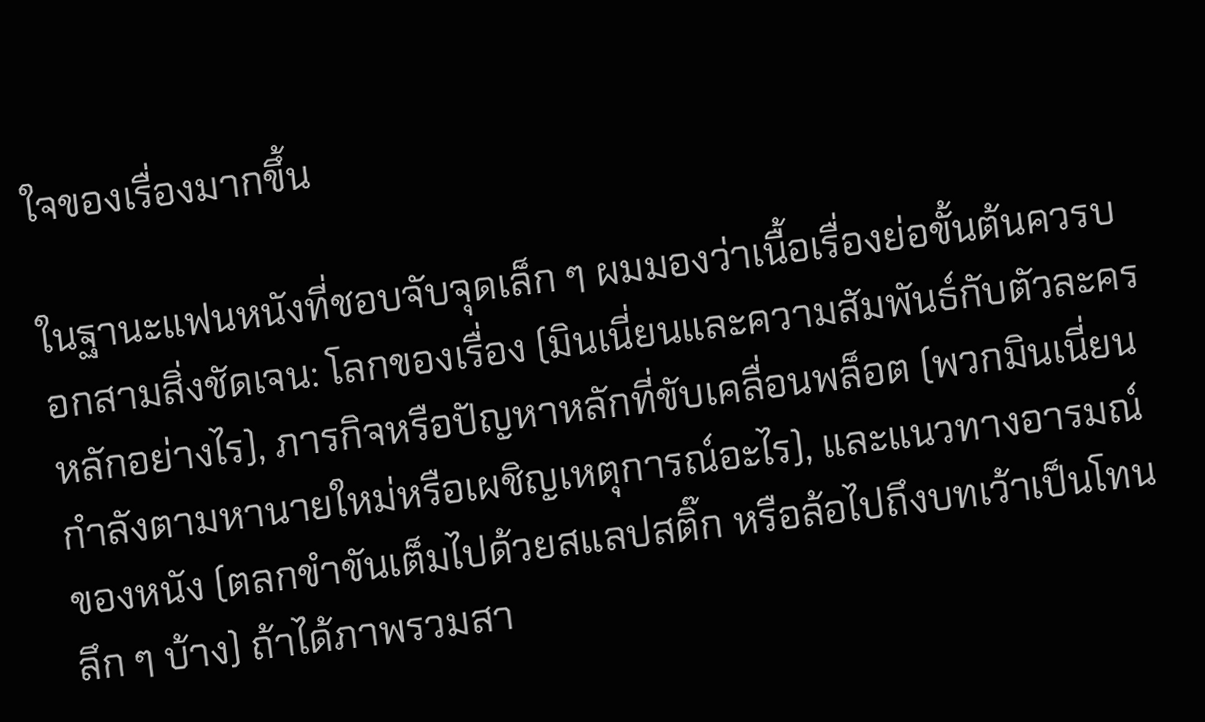ใจของเรื่องมากขึ้น

ในฐานะแฟนหนังที่ชอบจับจุดเล็ก ๆ ผมมองว่าเนื้อเรื่องย่อขั้นต้นควรบอกสามสิ่งชัดเจน: โลกของเรื่อง (มินเนี่ยนและความสัมพันธ์กับตัวละครหลักอย่างไร), ภารกิจหรือปัญหาหลักที่ขับเคลื่อนพล็อต (พวกมินเนี่ยนกำลังตามหานายใหม่หรือเผชิญเหตุการณ์อะไร), และแนวทางอารมณ์ของหนัง (ตลกขำขันเต็มไปด้วยสแลปสติ๊ก หรือล้อไปถึงบทเว้าเป็นโทนลึก ๆ บ้าง) ถ้าได้ภาพรวมสา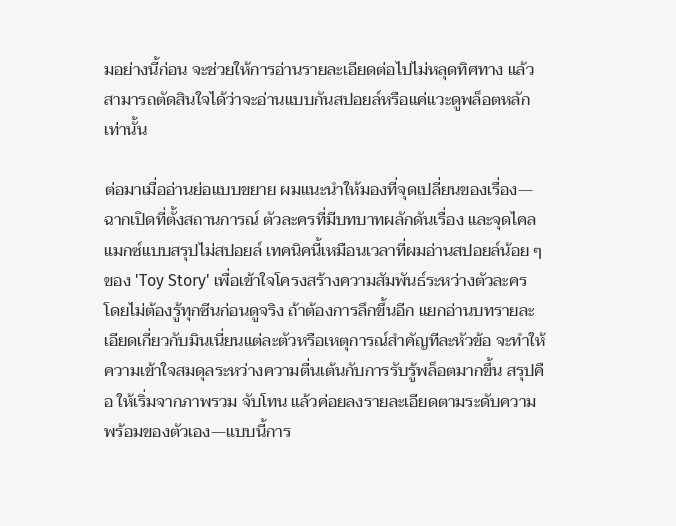มอย่างนี้ก่อน จะช่วยให้การอ่านรายละเอียดต่อไปไม่หลุดทิศทาง แล้วสามารถตัดสินใจได้ว่าจะอ่านแบบกันสปอยล์หรือแค่แวะดูพล็อตหลักเท่านั้น

ต่อมาเมื่ออ่านย่อแบบขยาย ผมแนะนำให้มองที่จุดเปลี่ยนของเรื่อง—ฉากเปิดที่ตั้งสถานการณ์ ตัวละครที่มีบทบาทผลักดันเรื่อง และจุดไคลแมกซ์แบบสรุปไม่สปอยล์ เทคนิคนี้เหมือนเวลาที่ผมอ่านสปอยล์น้อย ๆ ของ 'Toy Story' เพื่อเข้าใจโครงสร้างความสัมพันธ์ระหว่างตัวละคร โดยไม่ต้องรู้ทุกซีนก่อนดูจริง ถ้าต้องการลึกขึ้นอีก แยกอ่านบทรายละเอียดเกี่ยวกับมินเนี่ยนแต่ละตัวหรือเหตุการณ์สำคัญทีละหัวข้อ จะทำให้ความเข้าใจสมดุลระหว่างความตื่นเต้นกับการรับรู้พล็อตมากขึ้น สรุปคือ ให้เริ่มจากภาพรวม จับโทน แล้วค่อยลงรายละเอียดตามระดับความพร้อมของตัวเอง—แบบนี้การ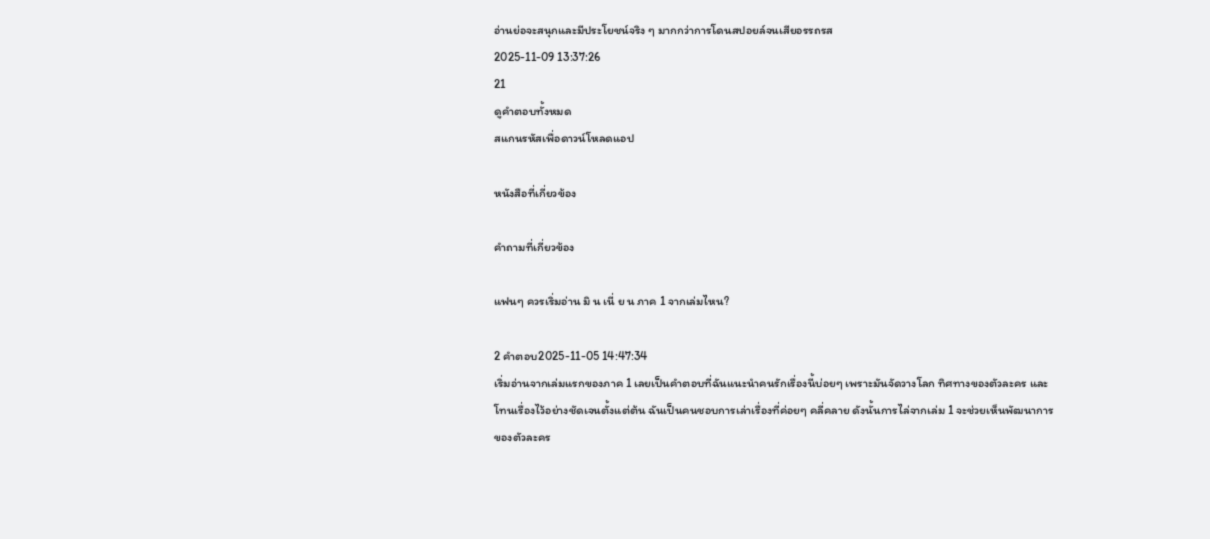อ่านย่อจะสนุกและมีประโยชน์จริง ๆ มากกว่าการโดนสปอยล์จนเสียอรรถรส
2025-11-09 13:37:26
21
ดูคำตอบทั้งหมด
สแกนรหัสเพื่อดาวน์โหลดแอป

หนังสือที่เกี่ยวข้อง

คำถามที่เกี่ยวข้อง

แฟนๆ ควรเริ่มอ่าน มิ น เนี่ ย น ภาค 1 จากเล่มไหน?

2 คำตอบ2025-11-05 14:47:34
เริ่มอ่านจากเล่มแรกของภาค 1 เลยเป็นคำตอบที่ฉันแนะนำคนรักเรื่องนี้บ่อยๆ เพราะมันจัดวางโลก ทิศทางของตัวละคร และโทนเรื่องไว้อย่างชัดเจนตั้งแต่ต้น ฉันเป็นคนชอบการเล่าเรื่องที่ค่อยๆ คลี่คลาย ดังนั้นการไล่จากเล่ม 1 จะช่วยเห็นพัฒนาการของตัวละคร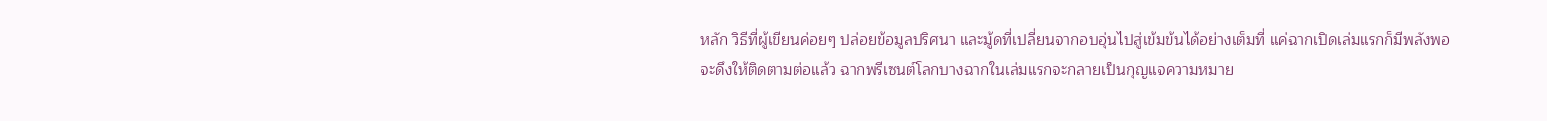หลัก วิธีที่ผู้เขียนค่อยๆ ปล่อยข้อมูลปริศนา และมู้ดที่เปลี่ยนจากอบอุ่นไปสู่เข้มข้นได้อย่างเต็มที่ แค่ฉากเปิดเล่มแรกก็มีพลังพอจะดึงให้ติดตามต่อแล้ว ฉากพรีเซนต์โลกบางฉากในเล่มแรกจะกลายเป็นกุญแจความหมาย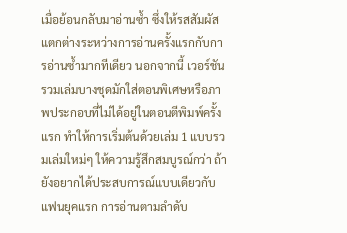เมื่อย้อนกลับมาอ่านซ้ำ ซึ่งให้รสสัมผัสแตกต่างระหว่างการอ่านครั้งแรกกับการอ่านซ้ำมากทีเดียว นอกจากนี้ เวอร์ชันรวมเล่มบางชุดมักใส่ตอนพิเศษหรือภาพประกอบที่ไม่ได้อยู่ในตอนตีพิมพ์ครั้งแรก ทำให้การเริ่มต้นด้วยเล่ม 1 แบบรวมเล่มใหม่ๆ ให้ความรู้สึกสมบูรณ์กว่า ถ้ายังอยากได้ประสบการณ์แบบเดียวกับแฟนยุคแรก การอ่านตามลำดับ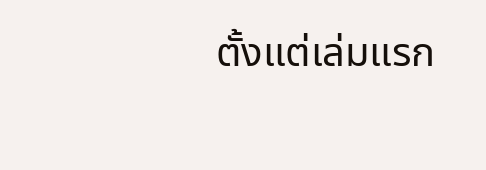ตั้งแต่เล่มแรก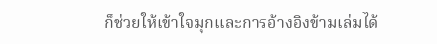ก็ช่วยให้เข้าใจมุกและการอ้างอิงข้ามเล่มได้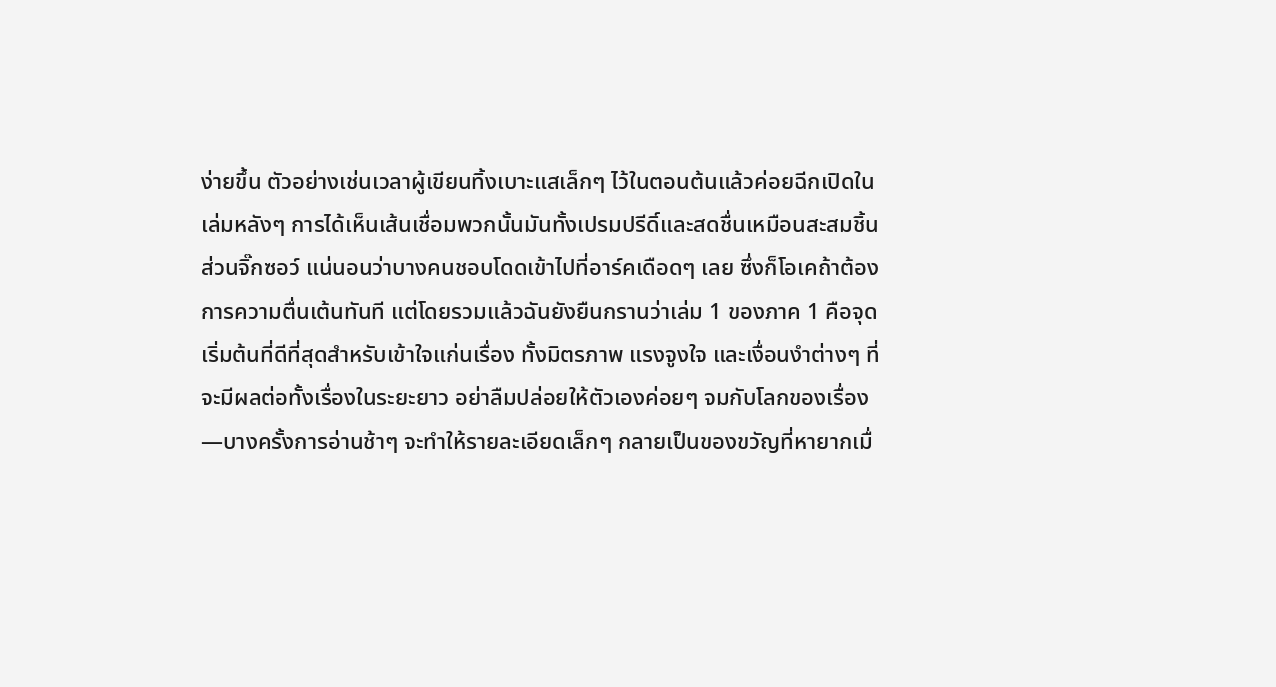ง่ายขึ้น ตัวอย่างเช่นเวลาผู้เขียนทิ้งเบาะแสเล็กๆ ไว้ในตอนต้นแล้วค่อยฉีกเปิดในเล่มหลังๆ การได้เห็นเส้นเชื่อมพวกนั้นมันทั้งเปรมปรีดิ์และสดชื่นเหมือนสะสมชิ้นส่วนจิ๊กซอว์ แน่นอนว่าบางคนชอบโดดเข้าไปที่อาร์คเดือดๆ เลย ซึ่งก็โอเคถ้าต้องการความตื่นเต้นทันที แต่โดยรวมแล้วฉันยังยืนกรานว่าเล่ม 1 ของภาค 1 คือจุดเริ่มต้นที่ดีที่สุดสำหรับเข้าใจแก่นเรื่อง ทั้งมิตรภาพ แรงจูงใจ และเงื่อนงำต่างๆ ที่จะมีผลต่อทั้งเรื่องในระยะยาว อย่าลืมปล่อยให้ตัวเองค่อยๆ จมกับโลกของเรื่อง—บางครั้งการอ่านช้าๆ จะทำให้รายละเอียดเล็กๆ กลายเป็นของขวัญที่หายากเมื่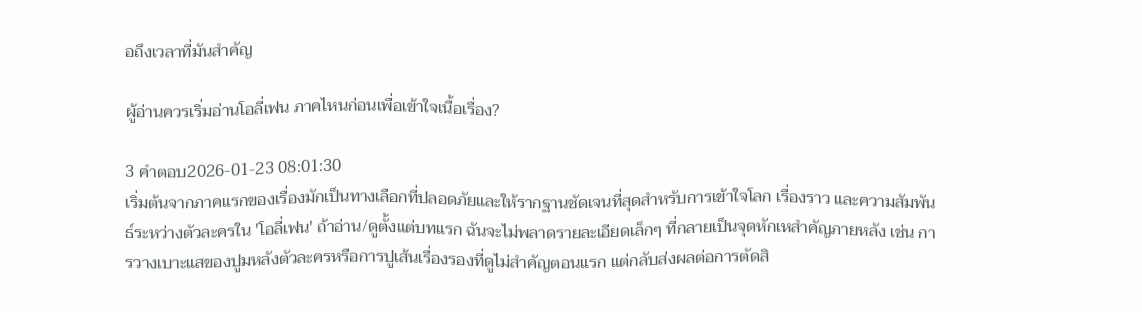อถึงเวลาที่มันสำคัญ

ผู้อ่านควรเริ่มอ่านโอลี่เฟน ภาคไหนก่อนเพื่อเข้าใจเนื้อเรื่อง?

3 คำตอบ2026-01-23 08:01:30
เริ่มต้นจากภาคแรกของเรื่องมักเป็นทางเลือกที่ปลอดภัยและให้รากฐานชัดเจนที่สุดสำหรับการเข้าใจโลก เรื่องราว และความสัมพันธ์ระหว่างตัวละครใน 'โอลี่เฟน' ถ้าอ่าน/ดูตั้งแต่บทแรก ฉันจะไม่พลาดรายละเอียดเล็กๆ ที่กลายเป็นจุดหักเหสำคัญภายหลัง เช่น การวางเบาะแสของปูมหลังตัวละครหรือการปูเส้นเรื่องรองที่ดูไม่สำคัญตอนแรก แต่กลับส่งผลต่อการตัดสิ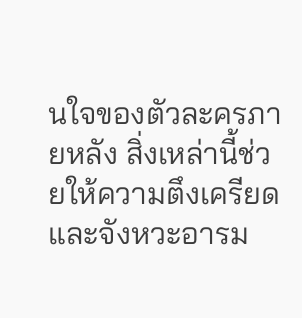นใจของตัวละครภายหลัง สิ่งเหล่านี้ช่วยให้ความตึงเครียดและจังหวะอารม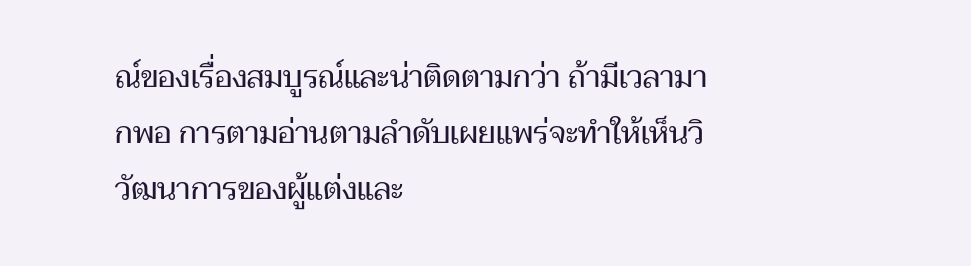ณ์ของเรื่องสมบูรณ์และน่าติดตามกว่า ถ้ามีเวลามากพอ การตามอ่านตามลำดับเผยแพร่จะทำให้เห็นวิวัฒนาการของผู้แต่งและ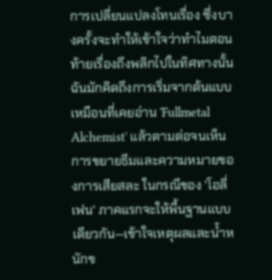การเปลี่ยนแปลงโทนเรื่อง ซึ่งบางครั้งจะทำให้เข้าใจว่าทำไมตอนท้ายเรื่องถึงพลิกไปในทิศทางนั้น ฉันมักคิดถึงการเริ่มจากต้นแบบเหมือนที่เคยอ่าน 'Fullmetal Alchemist' แล้วตามต่อจนเห็นการขยายธีมและความหมายของการเสียสละ ในกรณีของ 'โอลี่เฟน' ภาคแรกจะให้พื้นฐานแบบเดียวกัน—เข้าใจเหตุผลและน้ำหนักข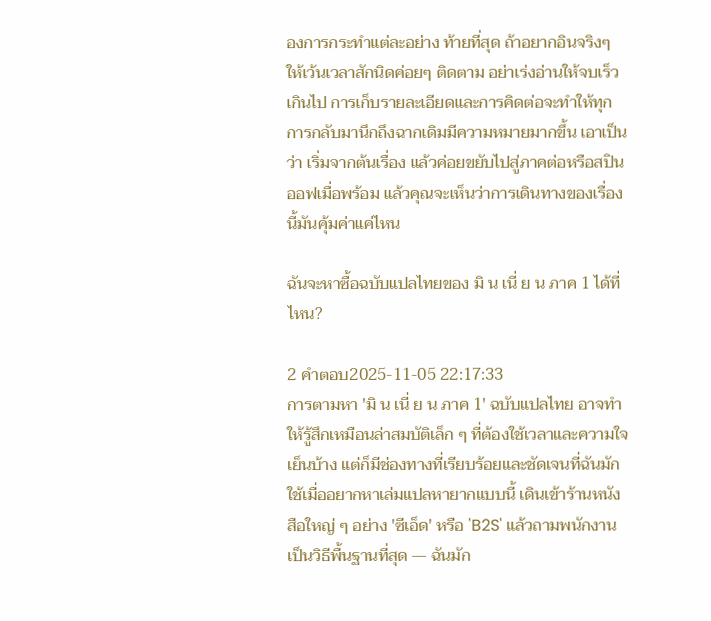องการกระทำแต่ละอย่าง ท้ายที่สุด ถ้าอยากอินจริงๆ ให้เว้นเวลาสักนิดค่อยๆ ติดตาม อย่าเร่งอ่านให้จบเร็วเกินไป การเก็บรายละเอียดและการคิดต่อจะทำให้ทุกการกลับมานึกถึงฉากเดิมมีความหมายมากขึ้น เอาเป็นว่า เริ่มจากต้นเรื่อง แล้วค่อยขยับไปสู่ภาคต่อหรือสปินออฟเมื่อพร้อม แล้วคุณจะเห็นว่าการเดินทางของเรื่องนี้มันคุ้มค่าแค่ไหน

ฉันจะหาซื้อฉบับแปลไทยของ มิ น เนี่ ย น ภาค 1 ได้ที่ไหน?

2 คำตอบ2025-11-05 22:17:33
การตามหา 'มิ น เนี่ ย น ภาค 1' ฉบับแปลไทย อาจทำให้รู้สึกเหมือนล่าสมบัติเล็ก ๆ ที่ต้องใช้เวลาและความใจเย็นบ้าง แต่ก็มีช่องทางที่เรียบร้อยและชัดเจนที่ฉันมักใช้เมื่ออยากหาเล่มแปลหายากแบบนี้ เดินเข้าร้านหนังสือใหญ่ ๆ อย่าง 'ซีเอ็ด' หรือ 'B2S' แล้วถามพนักงานเป็นวิธีพื้นฐานที่สุด — ฉันมัก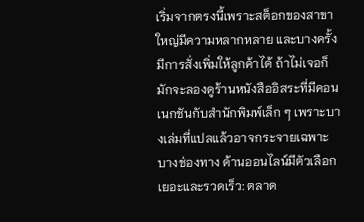เริ่มจากตรงนี้เพราะสต็อกของสาขาใหญ่มีความหลากหลาย และบางครั้งมีการสั่งเพิ่มให้ลูกค้าได้ ถ้าไม่เจอก็มักจะลองดูร้านหนังสืออิสระที่มีคอนเนกชันกับสำนักพิมพ์เล็ก ๆ เพราะบางเล่มที่แปลแล้วอาจกระจายเฉพาะบางช่องทาง ด้านออนไลน์มีตัวเลือกเยอะและรวดเร็ว: ตลาด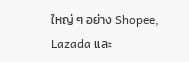ใหญ่ ๆ อย่าง Shopee, Lazada และ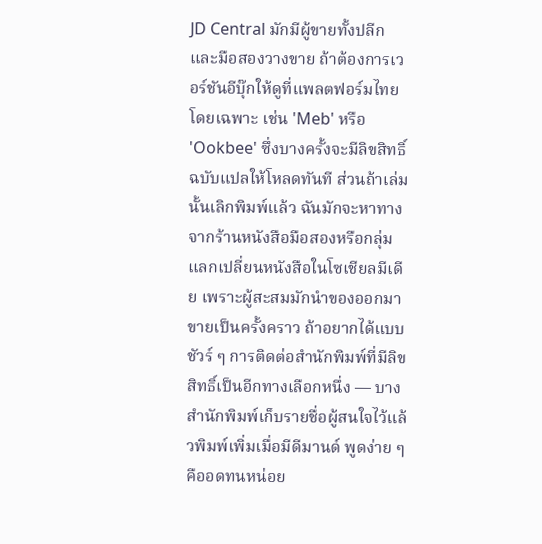JD Central มักมีผู้ขายทั้งปลีกและมือสองวางขาย ถ้าต้องการเวอร์ชันอีบุ๊กให้ดูที่แพลตฟอร์มไทยโดยเฉพาะ เช่น 'Meb' หรือ 'Ookbee' ซึ่งบางครั้งจะมีลิขสิทธิ์ฉบับแปลให้โหลดทันที ส่วนถ้าเล่มนั้นเลิกพิมพ์แล้ว ฉันมักจะหาทางจากร้านหนังสือมือสองหรือกลุ่มแลกเปลี่ยนหนังสือในโซเชียลมีเดีย เพราะผู้สะสมมักนำของออกมาขายเป็นครั้งคราว ถ้าอยากได้แบบชัวร์ ๆ การติดต่อสำนักพิมพ์ที่มีลิขสิทธิ์เป็นอีกทางเลือกหนึ่ง — บางสำนักพิมพ์เก็บรายชื่อผู้สนใจไว้แล้วพิมพ์เพิ่มเมื่อมีดีมานด์ พูดง่าย ๆ คืออดทนหน่อย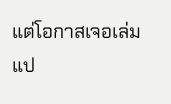แต่โอกาสเจอเล่มแป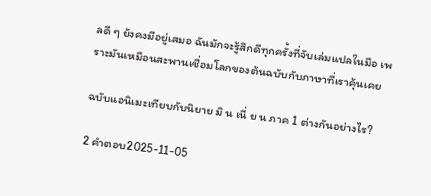ลดี ๆ ยังคงมีอยู่เสมอ ฉันมักจะรู้สึกดีทุกครั้งที่จับเล่มแปลในมือ เพราะมันเหมือนสะพานเชื่อมโลกของต้นฉบับกับภาษาที่เราคุ้นเคย

ฉบับแอนิเมะเทียบกับนิยาย มิ น เนี่ ย น ภาค 1 ต่างกันอย่างไร?

2 คำตอบ2025-11-05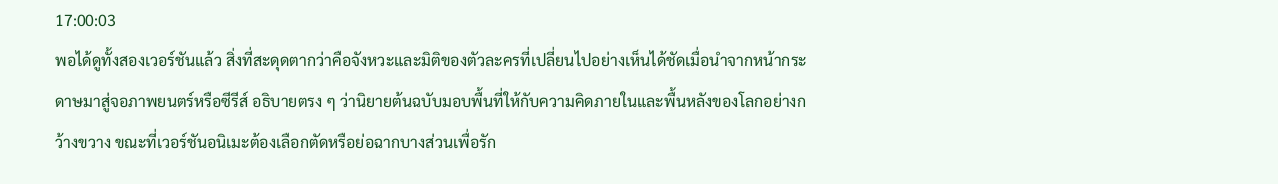17:00:03
พอได้ดูทั้งสองเวอร์ชันแล้ว สิ่งที่สะดุดตากว่าคือจังหวะและมิติของตัวละครที่เปลี่ยนไปอย่างเห็นได้ชัดเมื่อนำจากหน้ากระดาษมาสู่จอภาพยนตร์หรือซีรีส์ อธิบายตรง ๆ ว่านิยายต้นฉบับมอบพื้นที่ให้กับความคิดภายในและพื้นหลังของโลกอย่างกว้างขวาง ขณะที่เวอร์ชันอนิเมะต้องเลือกตัดหรือย่อฉากบางส่วนเพื่อรัก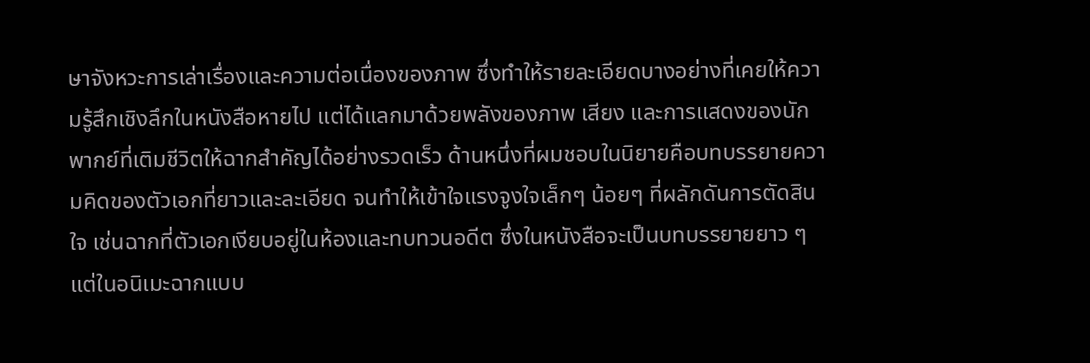ษาจังหวะการเล่าเรื่องและความต่อเนื่องของภาพ ซึ่งทำให้รายละเอียดบางอย่างที่เคยให้ความรู้สึกเชิงลึกในหนังสือหายไป แต่ได้แลกมาด้วยพลังของภาพ เสียง และการแสดงของนักพากย์ที่เติมชีวิตให้ฉากสำคัญได้อย่างรวดเร็ว ด้านหนึ่งที่ผมชอบในนิยายคือบทบรรยายความคิดของตัวเอกที่ยาวและละเอียด จนทำให้เข้าใจแรงจูงใจเล็กๆ น้อยๆ ที่ผลักดันการตัดสินใจ เช่นฉากที่ตัวเอกเงียบอยู่ในห้องและทบทวนอดีต ซึ่งในหนังสือจะเป็นบทบรรยายยาว ๆ แต่ในอนิเมะฉากแบบ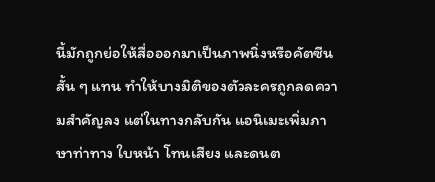นี้มักถูกย่อให้สื่อออกมาเป็นภาพนิ่งหรือคัตซีนสั้น ๆ แทน ทำให้บางมิติของตัวละครถูกลดความสำคัญลง แต่ในทางกลับกัน แอนิเมะเพิ่มภาษาท่าทาง ใบหน้า โทนเสียง และดนต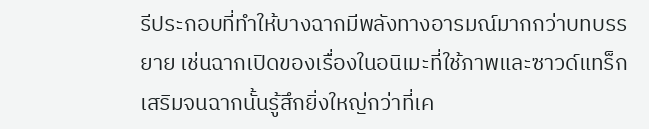รีประกอบที่ทำให้บางฉากมีพลังทางอารมณ์มากกว่าบทบรรยาย เช่นฉากเปิดของเรื่องในอนิเมะที่ใช้ภาพและซาวด์แทร็กเสริมจนฉากนั้นรู้สึกยิ่งใหญ่กว่าที่เค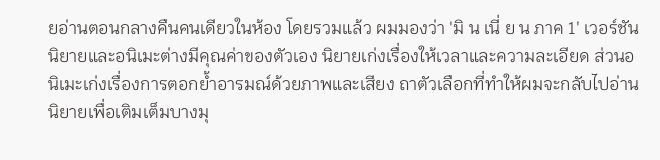ยอ่านตอนกลางคืนคนเดียวในห้อง โดยรวมแล้ว ผมมองว่า 'มิ น เนี่ ย น ภาค 1' เวอร์ชันนิยายและอนิเมะต่างมีคุณค่าของตัวเอง นิยายเก่งเรื่องให้เวลาและความละเอียด ส่วนอนิเมะเก่งเรื่องการตอกย้ำอารมณ์ด้วยภาพและเสียง ถาตัวเลือกที่ทำให้ผมจะกลับไปอ่านนิยายเพื่อเติมเต็มบางมุ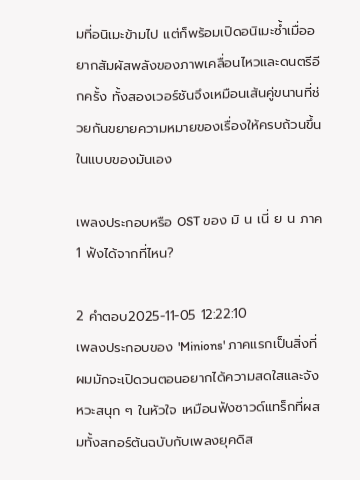มที่อนิเมะข้ามไป แต่ก็พร้อมเปิดอนิเมะซ้ำเมื่ออยากสัมผัสพลังของภาพเคลื่อนไหวและดนตรีอีกครั้ง ทั้งสองเวอร์ชันจึงเหมือนเส้นคู่ขนานที่ช่วยกันขยายความหมายของเรื่องให้ครบถ้วนขึ้นในแบบของมันเอง

เพลงประกอบหรือ OST ของ มิ น เนี่ ย น ภาค 1 ฟังได้จากที่ไหน?

2 คำตอบ2025-11-05 12:22:10
เพลงประกอบของ 'Minions' ภาคแรกเป็นสิ่งที่ผมมักจะเปิดวนตอนอยากได้ความสดใสและจังหวะสนุก ๆ ในหัวใจ เหมือนฟังซาวด์แทร็กที่ผสมทั้งสกอร์ต้นฉบับกับเพลงยุคดิส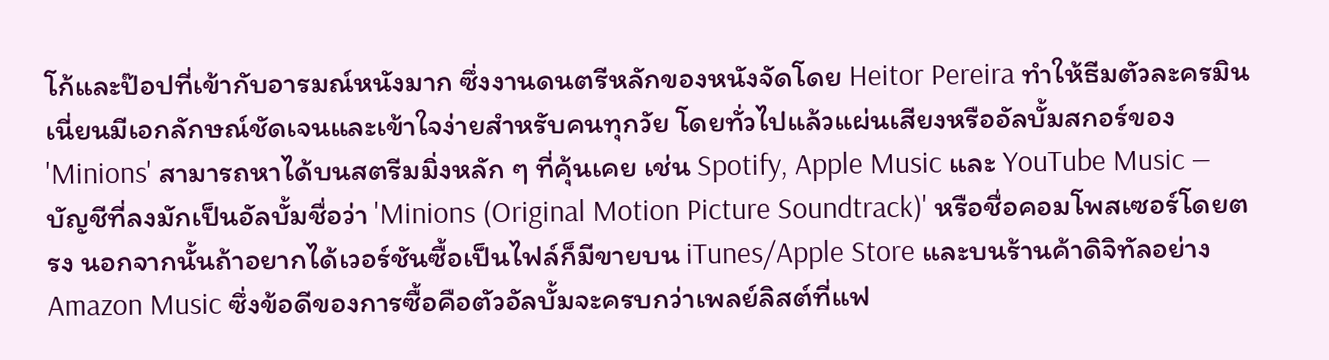โก้และป๊อปที่เข้ากับอารมณ์หนังมาก ซึ่งงานดนตรีหลักของหนังจัดโดย Heitor Pereira ทำให้ธีมตัวละครมินเนี่ยนมีเอกลักษณ์ชัดเจนและเข้าใจง่ายสำหรับคนทุกวัย โดยทั่วไปแล้วแผ่นเสียงหรืออัลบั้มสกอร์ของ 'Minions' สามารถหาได้บนสตรีมมิ่งหลัก ๆ ที่คุ้นเคย เช่น Spotify, Apple Music และ YouTube Music — บัญชีที่ลงมักเป็นอัลบั้มชื่อว่า 'Minions (Original Motion Picture Soundtrack)' หรือชื่อคอมโพสเซอร์โดยตรง นอกจากนั้นถ้าอยากได้เวอร์ชันซื้อเป็นไฟล์ก็มีขายบน iTunes/Apple Store และบนร้านค้าดิจิทัลอย่าง Amazon Music ซึ่งข้อดีของการซื้อคือตัวอัลบั้มจะครบกว่าเพลย์ลิสต์ที่แฟ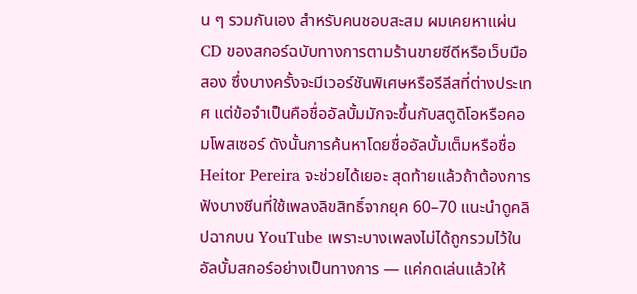น ๆ รวมกันเอง สำหรับคนชอบสะสม ผมเคยหาแผ่น CD ของสกอร์ฉบับทางการตามร้านขายซีดีหรือเว็บมือสอง ซึ่งบางครั้งจะมีเวอร์ชันพิเศษหรือรีลีสที่ต่างประเทศ แต่ข้อจำเป็นคือชื่ออัลบั้มมักจะขึ้นกับสตูดิโอหรือคอมโพสเซอร์ ดังนั้นการค้นหาโดยชื่ออัลบั้มเต็มหรือชื่อ Heitor Pereira จะช่วยได้เยอะ สุดท้ายแล้วถ้าต้องการฟังบางซีนที่ใช้เพลงลิขสิทธิ์จากยุค 60–70 แนะนำดูคลิปฉากบน YouTube เพราะบางเพลงไม่ได้ถูกรวมไว้ในอัลบั้มสกอร์อย่างเป็นทางการ — แค่กดเล่นแล้วให้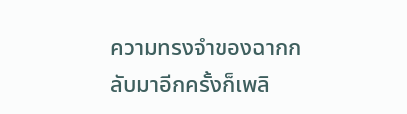ความทรงจำของฉากกลับมาอีกครั้งก็เพลิ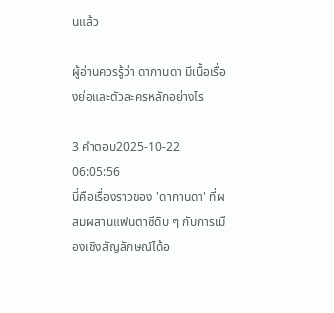นแล้ว

ผู้อ่านควรรู้ว่า ดากานดา มีเนื้อเรื่องย่อและตัวละครหลักอย่างไร

3 คำตอบ2025-10-22 06:05:56
นี่คือเรื่องราวของ 'ดากานดา' ที่ผสมผสานแฟนตาซีดิบ ๆ กับการเมืองเชิงสัญลักษณ์ได้อ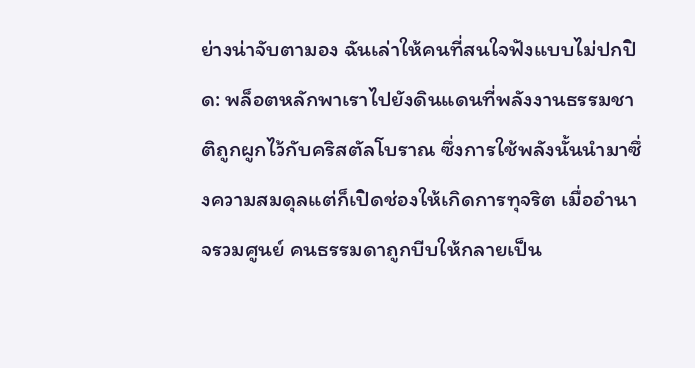ย่างน่าจับตามอง ฉันเล่าให้คนที่สนใจฟังแบบไม่ปกปิด: พล็อตหลักพาเราไปยังดินแดนที่พลังงานธรรมชาติถูกผูกไว้กับคริสตัลโบราณ ซึ่งการใช้พลังนั้นนำมาซึ่งความสมดุลแต่ก็เปิดช่องให้เกิดการทุจริต เมื่ออำนาจรวมศูนย์ คนธรรมดาถูกบีบให้กลายเป็น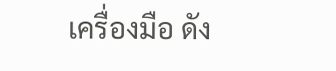เครื่องมือ ดัง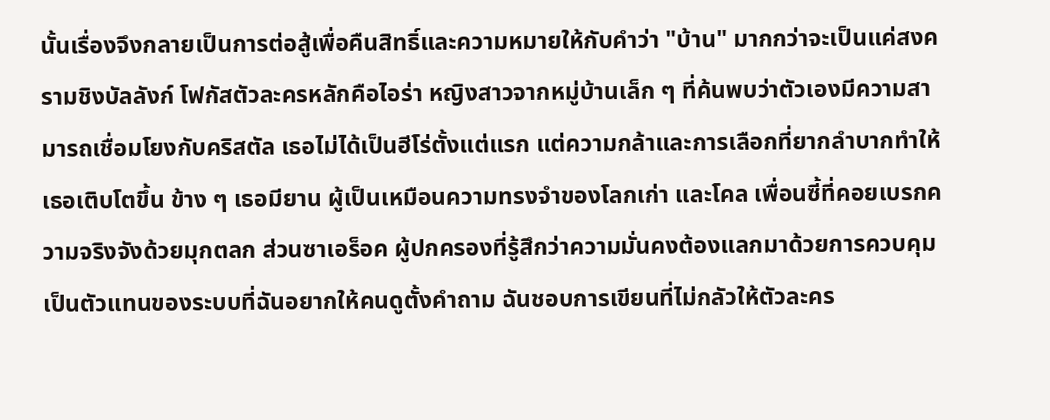นั้นเรื่องจึงกลายเป็นการต่อสู้เพื่อคืนสิทธิ์และความหมายให้กับคำว่า "บ้าน" มากกว่าจะเป็นแค่สงครามชิงบัลลังก์ โฟกัสตัวละครหลักคือไอร่า หญิงสาวจากหมู่บ้านเล็ก ๆ ที่ค้นพบว่าตัวเองมีความสามารถเชื่อมโยงกับคริสตัล เธอไม่ได้เป็นฮีโร่ตั้งแต่แรก แต่ความกล้าและการเลือกที่ยากลำบากทำให้เธอเติบโตขึ้น ข้าง ๆ เธอมียาน ผู้เป็นเหมือนความทรงจำของโลกเก่า และโคล เพื่อนซี้ที่คอยเบรกความจริงจังด้วยมุกตลก ส่วนซาเอร็อค ผู้ปกครองที่รู้สึกว่าความมั่นคงต้องแลกมาด้วยการควบคุม เป็นตัวแทนของระบบที่ฉันอยากให้คนดูตั้งคำถาม ฉันชอบการเขียนที่ไม่กลัวให้ตัวละคร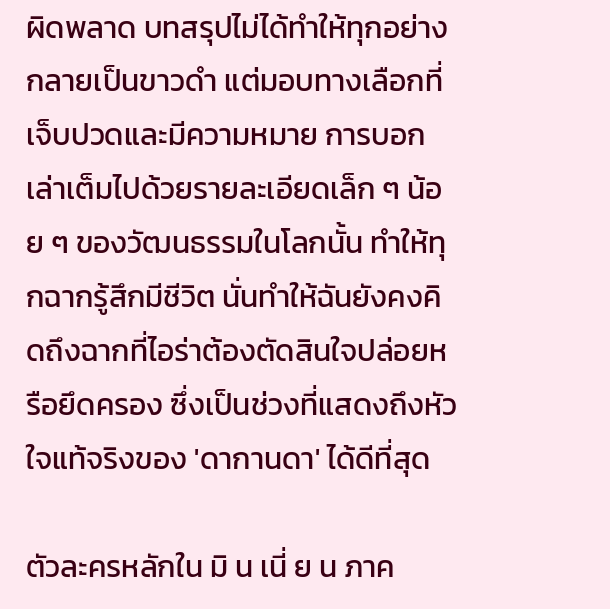ผิดพลาด บทสรุปไม่ได้ทำให้ทุกอย่างกลายเป็นขาวดำ แต่มอบทางเลือกที่เจ็บปวดและมีความหมาย การบอกเล่าเต็มไปด้วยรายละเอียดเล็ก ๆ น้อย ๆ ของวัฒนธรรมในโลกนั้น ทำให้ทุกฉากรู้สึกมีชีวิต นั่นทำให้ฉันยังคงคิดถึงฉากที่ไอร่าต้องตัดสินใจปล่อยหรือยึดครอง ซึ่งเป็นช่วงที่แสดงถึงหัวใจแท้จริงของ 'ดากานดา' ได้ดีที่สุด

ตัวละครหลักใน มิ น เนี่ ย น ภาค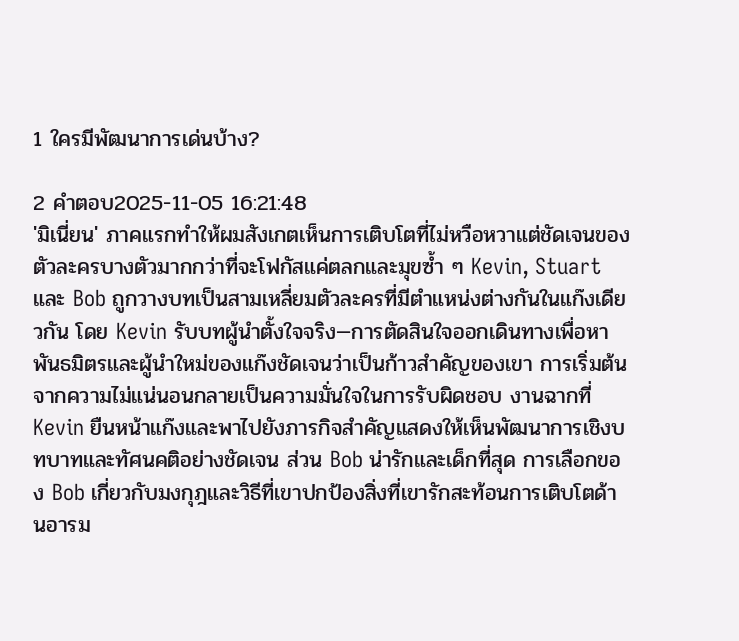1 ใครมีพัฒนาการเด่นบ้าง?

2 คำตอบ2025-11-05 16:21:48
'มิเนี่ยน' ภาคแรกทำให้ผมสังเกตเห็นการเติบโตที่ไม่หวือหวาแต่ชัดเจนของตัวละครบางตัวมากกว่าที่จะโฟกัสแค่ตลกและมุขซ้ำ ๆ Kevin, Stuart และ Bob ถูกวางบทเป็นสามเหลี่ยมตัวละครที่มีตำแหน่งต่างกันในแก๊งเดียวกัน โดย Kevin รับบทผู้นำตั้งใจจริง—การตัดสินใจออกเดินทางเพื่อหาพันธมิตรและผู้นำใหม่ของแก๊งชัดเจนว่าเป็นก้าวสำคัญของเขา การเริ่มต้นจากความไม่แน่นอนกลายเป็นความมั่นใจในการรับผิดชอบ งานฉากที่ Kevin ยืนหน้าแก๊งและพาไปยังภารกิจสำคัญแสดงให้เห็นพัฒนาการเชิงบทบาทและทัศนคติอย่างชัดเจน ส่วน Bob น่ารักและเด็กที่สุด การเลือกของ Bob เกี่ยวกับมงกุฎและวิธีที่เขาปกป้องสิ่งที่เขารักสะท้อนการเติบโตด้านอารม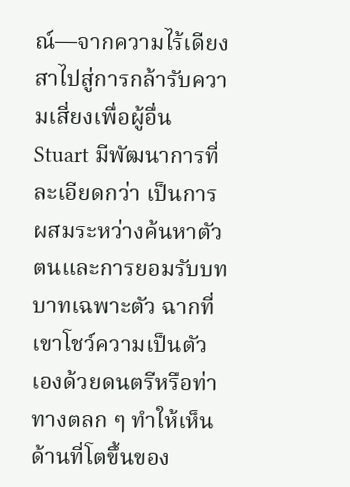ณ์—จากความไร้เดียงสาไปสู่การกล้ารับความเสี่ยงเพื่อผู้อื่น Stuart มีพัฒนาการที่ละเอียดกว่า เป็นการผสมระหว่างค้นหาตัวตนและการยอมรับบทบาทเฉพาะตัว ฉากที่เขาโชว์ความเป็นตัวเองด้วยดนตรีหรือท่าทางตลก ๆ ทำให้เห็นด้านที่โตขึ้นของ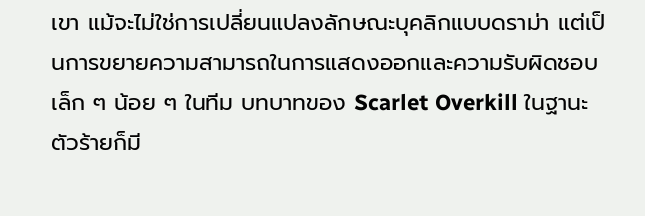เขา แม้จะไม่ใช่การเปลี่ยนแปลงลักษณะบุคลิกแบบดราม่า แต่เป็นการขยายความสามารถในการแสดงออกและความรับผิดชอบเล็ก ๆ น้อย ๆ ในทีม บทบาทของ Scarlet Overkill ในฐานะตัวร้ายก็มี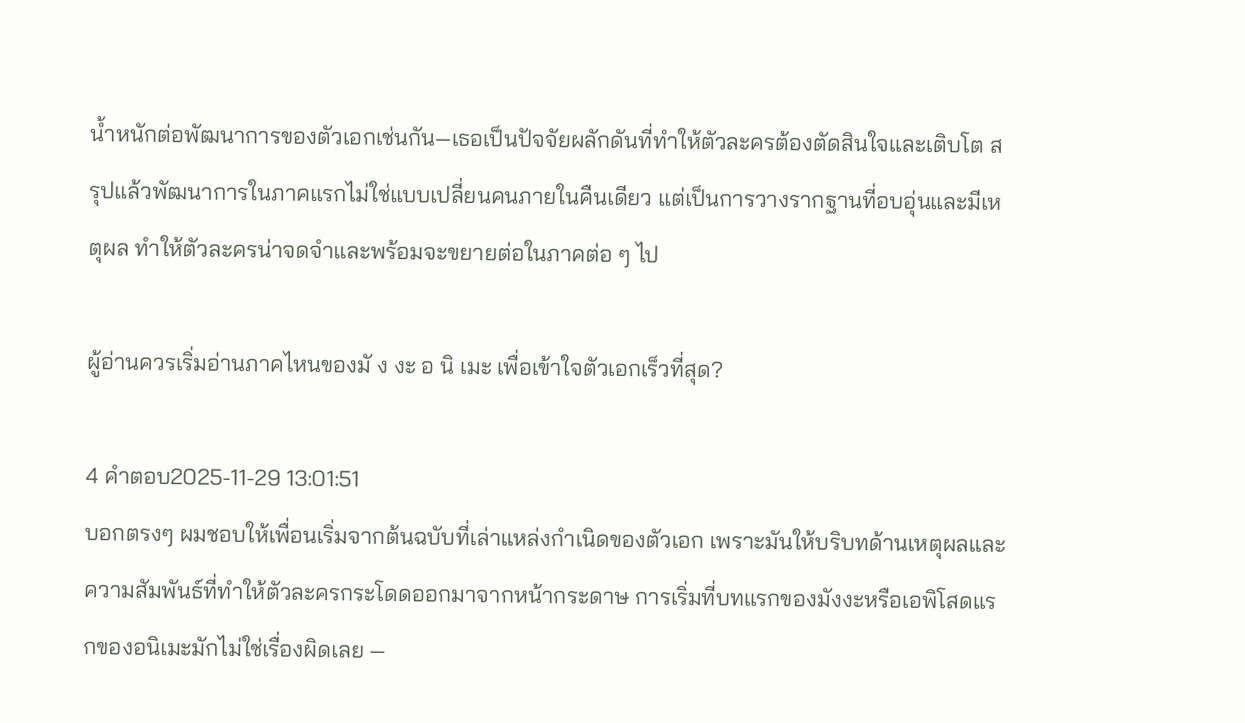น้ำหนักต่อพัฒนาการของตัวเอกเช่นกัน—เธอเป็นปัจจัยผลักดันที่ทำให้ตัวละครต้องตัดสินใจและเติบโต สรุปแล้วพัฒนาการในภาคแรกไม่ใช่แบบเปลี่ยนคนภายในคืนเดียว แต่เป็นการวางรากฐานที่อบอุ่นและมีเหตุผล ทำให้ตัวละครน่าจดจำและพร้อมจะขยายต่อในภาคต่อ ๆ ไป

ผู้อ่านควรเริ่มอ่านภาคไหนของมั ง งะ อ นิ เมะ เพื่อเข้าใจตัวเอกเร็วที่สุด?

4 คำตอบ2025-11-29 13:01:51
บอกตรงๆ ผมชอบให้เพื่อนเริ่มจากต้นฉบับที่เล่าแหล่งกำเนิดของตัวเอก เพราะมันให้บริบทด้านเหตุผลและความสัมพันธ์ที่ทำให้ตัวละครกระโดดออกมาจากหน้ากระดาษ การเริ่มที่บทแรกของมังงะหรือเอพิโสดแรกของอนิเมะมักไม่ใช่เรื่องผิดเลย —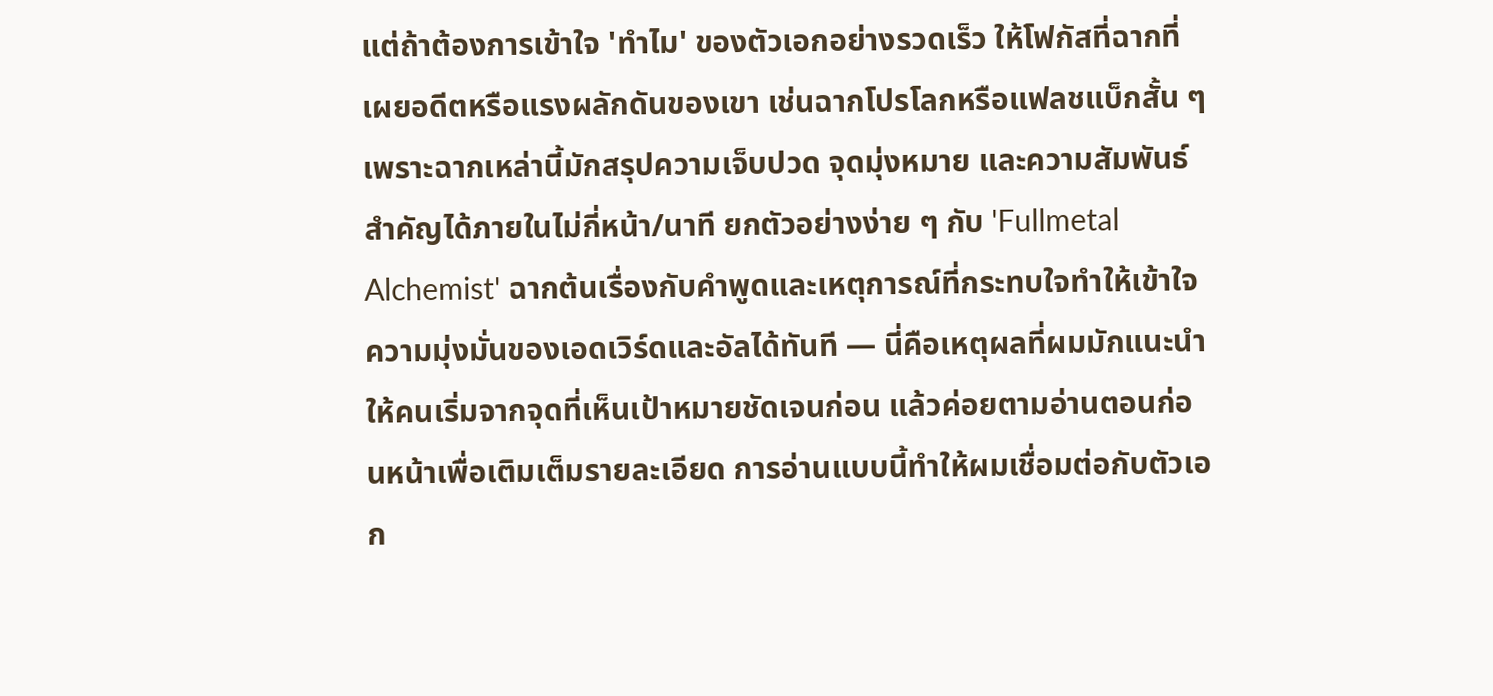แต่ถ้าต้องการเข้าใจ 'ทำไม' ของตัวเอกอย่างรวดเร็ว ให้โฟกัสที่ฉากที่เผยอดีตหรือแรงผลักดันของเขา เช่นฉากโปรโลกหรือแฟลชแบ็กสั้น ๆ เพราะฉากเหล่านี้มักสรุปความเจ็บปวด จุดมุ่งหมาย และความสัมพันธ์สำคัญได้ภายในไม่กี่หน้า/นาที ยกตัวอย่างง่าย ๆ กับ 'Fullmetal Alchemist' ฉากต้นเรื่องกับคำพูดและเหตุการณ์ที่กระทบใจทำให้เข้าใจความมุ่งมั่นของเอดเวิร์ดและอัลได้ทันที — นี่คือเหตุผลที่ผมมักแนะนำให้คนเริ่มจากจุดที่เห็นเป้าหมายชัดเจนก่อน แล้วค่อยตามอ่านตอนก่อนหน้าเพื่อเติมเต็มรายละเอียด การอ่านแบบนี้ทำให้ผมเชื่อมต่อกับตัวเอก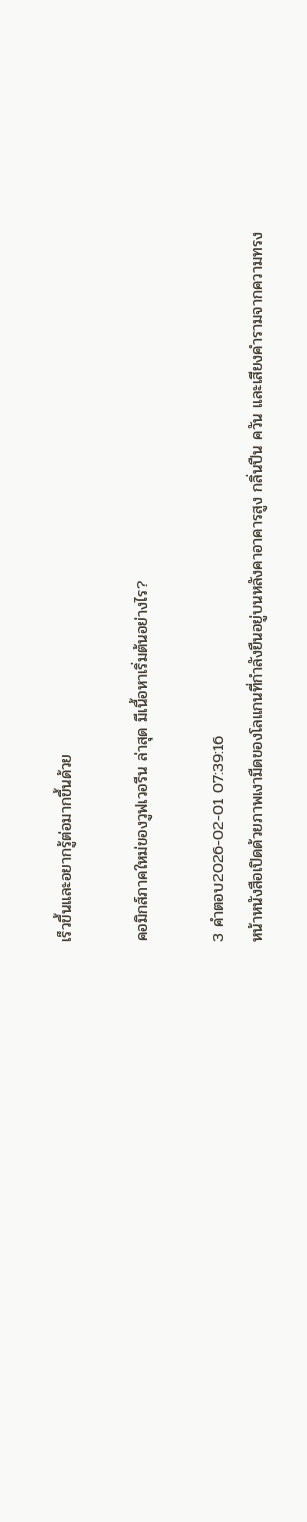เร็วขึ้นและอยากรู้ต่อมากขึ้นด้วย

คอมิกส์ภาคใหม่ของวูฟเวอรีน ล่าสุด มีเนื้อหาเริ่มต้นอย่างไร?

3 คำตอบ2026-02-01 07:39:16
หน้าหนังสือเปิดด้วยภาพเงามืดของโลแกนที่กำลังยืนอยู่บนหลังคาอาคารสูง กลิ่นปืน ควัน และเสียงคำรามจากความทรง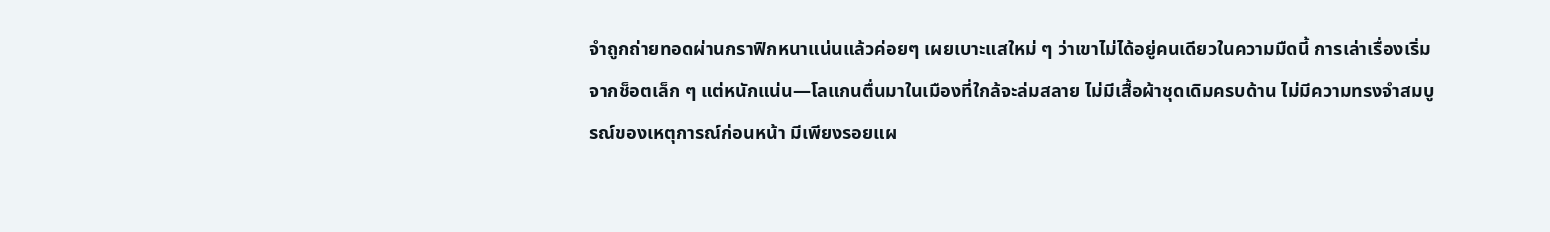จำถูกถ่ายทอดผ่านกราฟิกหนาแน่นแล้วค่อยๆ เผยเบาะแสใหม่ ๆ ว่าเขาไม่ได้อยู่คนเดียวในความมืดนี้ การเล่าเรื่องเริ่มจากช็อตเล็ก ๆ แต่หนักแน่น—โลแกนตื่นมาในเมืองที่ใกล้จะล่มสลาย ไม่มีเสื้อผ้าชุดเดิมครบด้าน ไม่มีความทรงจำสมบูรณ์ของเหตุการณ์ก่อนหน้า มีเพียงรอยแผ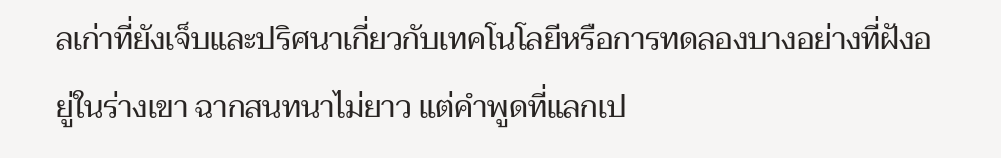ลเก่าที่ยังเจ็บและปริศนาเกี่ยวกับเทคโนโลยีหรือการทดลองบางอย่างที่ฝังอยู่ในร่างเขา ฉากสนทนาไม่ยาว แต่คำพูดที่แลกเป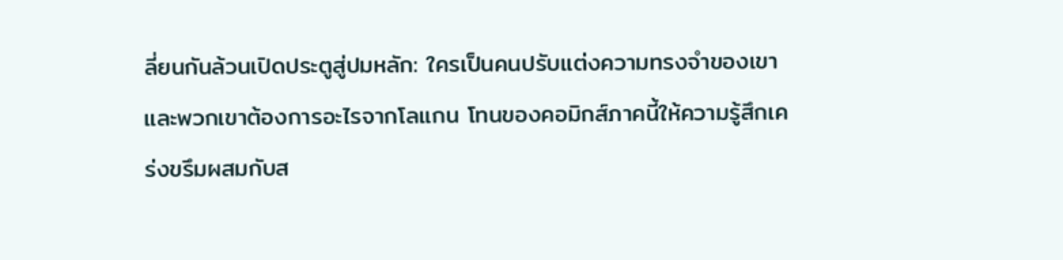ลี่ยนกันล้วนเปิดประตูสู่ปมหลัก: ใครเป็นคนปรับแต่งความทรงจำของเขา และพวกเขาต้องการอะไรจากโลแกน โทนของคอมิกส์ภาคนี้ให้ความรู้สึกเคร่งขรึมผสมกับส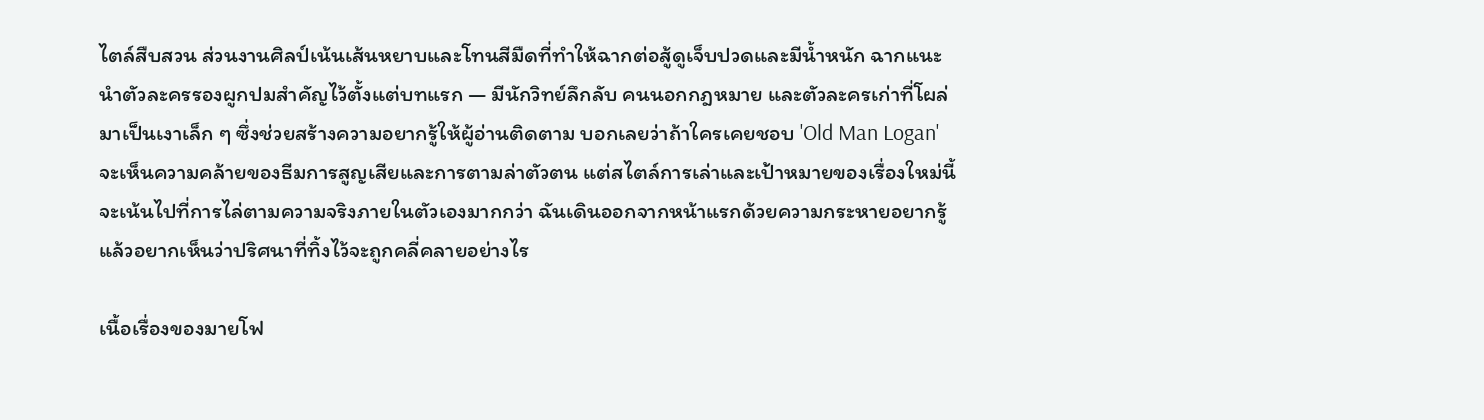ไตล์สืบสวน ส่วนงานศิลป์เน้นเส้นหยาบและโทนสีมืดที่ทำให้ฉากต่อสู้ดูเจ็บปวดและมีน้ำหนัก ฉากแนะนำตัวละครรองผูกปมสำคัญไว้ตั้งแต่บทแรก — มีนักวิทย์ลึกลับ คนนอกกฎหมาย และตัวละครเก่าที่โผล่มาเป็นเงาเล็ก ๆ ซึ่งช่วยสร้างความอยากรู้ให้ผู้อ่านติดตาม บอกเลยว่าถ้าใครเคยชอบ 'Old Man Logan' จะเห็นความคล้ายของธีมการสูญเสียและการตามล่าตัวตน แต่สไตล์การเล่าและเป้าหมายของเรื่องใหม่นี้จะเน้นไปที่การไล่ตามความจริงภายในตัวเองมากกว่า ฉันเดินออกจากหน้าแรกด้วยความกระหายอยากรู้แล้วอยากเห็นว่าปริศนาที่ทิ้งไว้จะถูกคลี่คลายอย่างไร

เนื้อเรื่องของมายโฟ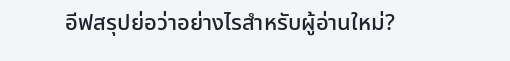อีฟสรุปย่อว่าอย่างไรสำหรับผู้อ่านใหม่?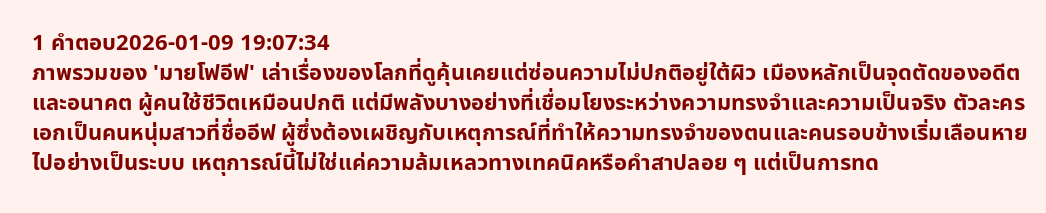1 คำตอบ2026-01-09 19:07:34
ภาพรวมของ 'มายโฟอีฟ' เล่าเรื่องของโลกที่ดูคุ้นเคยแต่ซ่อนความไม่ปกติอยู่ใต้ผิว เมืองหลักเป็นจุดตัดของอดีตและอนาคต ผู้คนใช้ชีวิตเหมือนปกติ แต่มีพลังบางอย่างที่เชื่อมโยงระหว่างความทรงจำและความเป็นจริง ตัวละครเอกเป็นคนหนุ่มสาวที่ชื่ออีฟ ผู้ซึ่งต้องเผชิญกับเหตุการณ์ที่ทำให้ความทรงจำของตนและคนรอบข้างเริ่มเลือนหายไปอย่างเป็นระบบ เหตุการณ์นี้ไม่ใช่แค่ความล้มเหลวทางเทคนิคหรือคำสาปลอย ๆ แต่เป็นการทด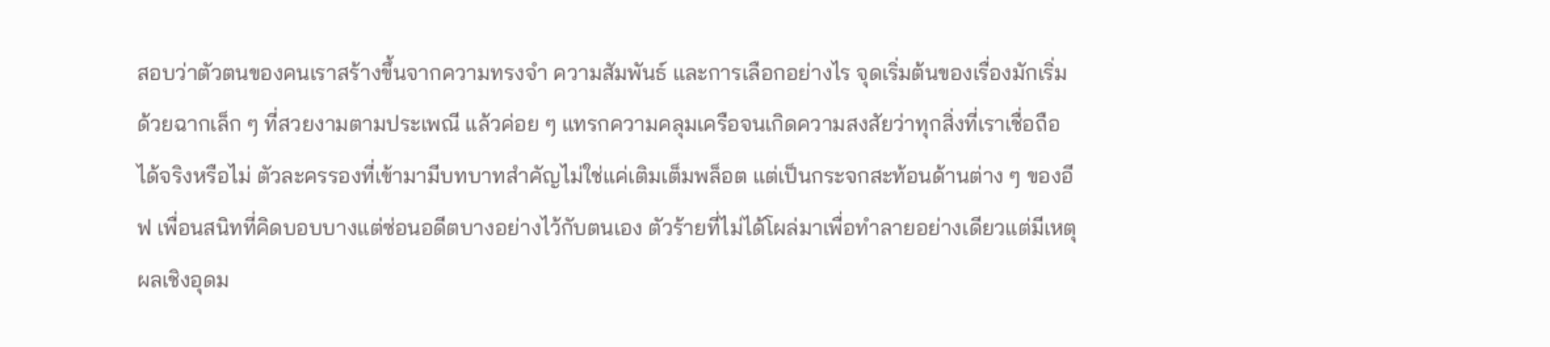สอบว่าตัวตนของคนเราสร้างขึ้นจากความทรงจำ ความสัมพันธ์ และการเลือกอย่างไร จุดเริ่มต้นของเรื่องมักเริ่มด้วยฉากเล็ก ๆ ที่สวยงามตามประเพณี แล้วค่อย ๆ แทรกความคลุมเครือจนเกิดความสงสัยว่าทุกสิ่งที่เราเชื่อถือได้จริงหรือไม่ ตัวละครรองที่เข้ามามีบทบาทสำคัญไม่ใช่แค่เติมเต็มพล็อต แต่เป็นกระจกสะท้อนด้านต่าง ๆ ของอีฟ เพื่อนสนิทที่คิดบอบบางแต่ซ่อนอดีตบางอย่างไว้กับตนเอง ตัวร้ายที่ไม่ได้โผล่มาเพื่อทำลายอย่างเดียวแต่มีเหตุผลเชิงอุดม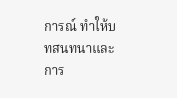การณ์ ทำให้บทสนทนาและการ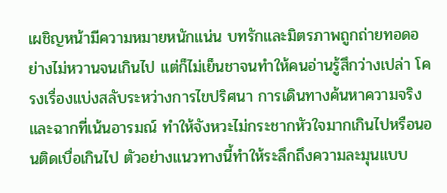เผชิญหน้ามีความหมายหนักแน่น บทรักและมิตรภาพถูกถ่ายทอดอย่างไม่หวานจนเกินไป แต่ก็ไม่เย็นชาจนทำให้คนอ่านรู้สึกว่างเปล่า โครงเรื่องแบ่งสลับระหว่างการไขปริศนา การเดินทางค้นหาความจริง และฉากที่เน้นอารมณ์ ทำให้จังหวะไม่กระชากหัวใจมากเกินไปหรือนอนติดเบื่อเกินไป ตัวอย่างแนวทางนี้ทำให้ระลึกถึงความละมุนแบบ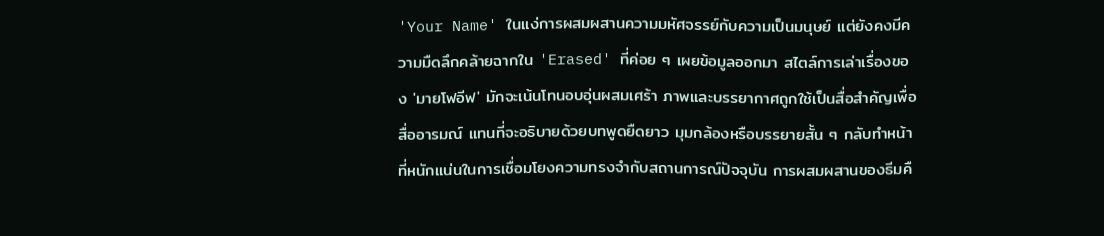'Your Name' ในแง่การผสมผสานความมหัศจรรย์กับความเป็นมนุษย์ แต่ยังคงมีความมืดลึกคล้ายฉากใน 'Erased' ที่ค่อย ๆ เผยข้อมูลออกมา สไตล์การเล่าเรื่องของ 'มายโฟอีฟ' มักจะเน้นโทนอบอุ่นผสมเศร้า ภาพและบรรยากาศถูกใช้เป็นสื่อสำคัญเพื่อสื่ออารมณ์ แทนที่จะอธิบายด้วยบทพูดยืดยาว มุมกล้องหรือบรรยายสั้น ๆ กลับทำหน้าที่หนักแน่นในการเชื่อมโยงความทรงจำกับสถานการณ์ปัจจุบัน การผสมผสานของธีมคื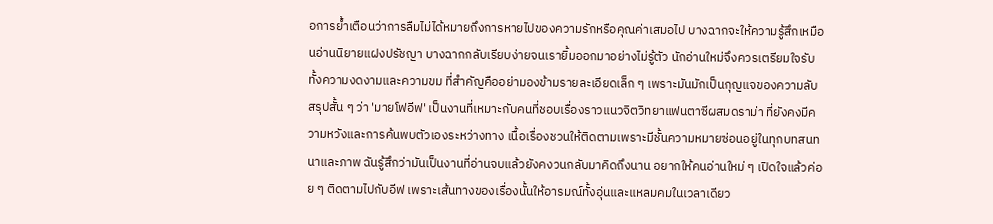อการย้ำเตือนว่าการลืมไม่ได้หมายถึงการหายไปของความรักหรือคุณค่าเสมอไป บางฉากจะให้ความรู้สึกเหมือนอ่านนิยายแฝงปรัชญา บางฉากกลับเรียบง่ายจนเรายิ้มออกมาอย่างไม่รู้ตัว นักอ่านใหม่จึงควรเตรียมใจรับทั้งความงดงามและความขม ที่สำคัญคืออย่ามองข้ามรายละเอียดเล็ก ๆ เพราะมันมักเป็นกุญแจของความลับ สรุปสั้น ๆ ว่า 'มายโฟอีฟ' เป็นงานที่เหมาะกับคนที่ชอบเรื่องราวแนวจิตวิทยาแฟนตาซีผสมดราม่า ที่ยังคงมีความหวังและการค้นพบตัวเองระหว่างทาง เนื้อเรื่องชวนให้ติดตามเพราะมีชั้นความหมายซ่อนอยู่ในทุกบทสนทนาและภาพ ฉันรู้สึกว่ามันเป็นงานที่อ่านจบแล้วยังคงวนกลับมาคิดถึงนาน อยากให้คนอ่านใหม่ ๆ เปิดใจแล้วค่อย ๆ ติดตามไปกับอีฟ เพราะเส้นทางของเรื่องนั้นให้อารมณ์ทั้งอุ่นและแหลมคมในเวลาเดียว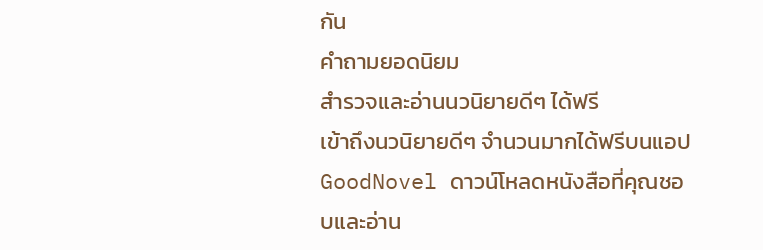กัน
คำถามยอดนิยม
สำรวจและอ่านนวนิยายดีๆ ได้ฟรี
เข้าถึงนวนิยายดีๆ จำนวนมากได้ฟรีบนแอป GoodNovel ดาวน์โหลดหนังสือที่คุณชอบและอ่าน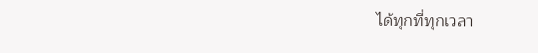ได้ทุกที่ทุกเวลา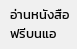อ่านหนังสือฟรีบนแอ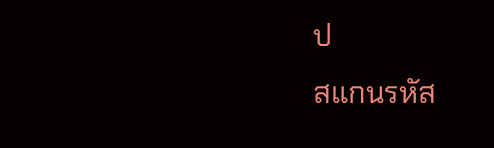ป
สแกนรหัส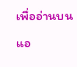เพื่ออ่านบนแอ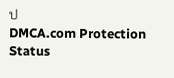ป
DMCA.com Protection Status